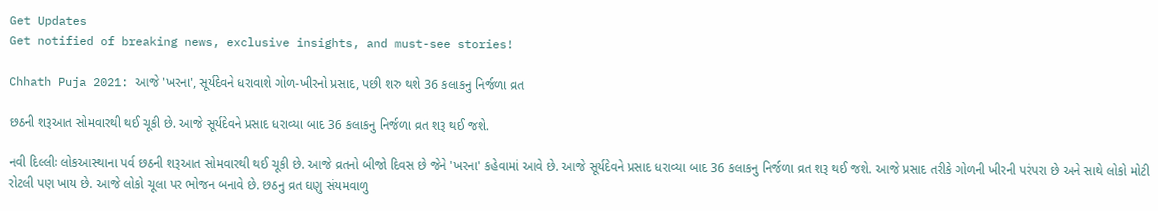Get Updates
Get notified of breaking news, exclusive insights, and must-see stories!

Chhath Puja 2021: આજે 'ખરના', સૂર્યદેવને ધરાવાશે ગોળ-ખીરનો પ્રસાદ, પછી શરુ થશે 36 કલાકનુ નિર્જળા વ્રત

છઠની શરૂઆત સોમવારથી થઈ ચૂકી છે. આજે સૂર્યદેવને પ્રસાદ ધરાવ્યા બાદ 36 કલાકનુ નિર્જળા વ્રત શરૂ થઈ જશે.

નવી દિલ્લીઃ લોકઆસ્થાના પર્વ છઠની શરૂઆત સોમવારથી થઈ ચૂકી છે. આજે વ્રતનો બીજો દિવસ છે જેને 'ખરના' કહેવામાં આવે છે. આજે સૂર્યદેવને પ્રસાદ ધરાવ્યા બાદ 36 કલાકનુ નિર્જળા વ્રત શરૂ થઈ જશે. આજે પ્રસાદ તરીકે ગોળની ખીરની પરંપરા છે અને સાથે લોકો મોટી રોટલી પણ ખાય છે. આજે લોકો ચૂલા પર ભોજન બનાવે છે. છઠનુ વ્રત ઘણુ સંયમવાળુ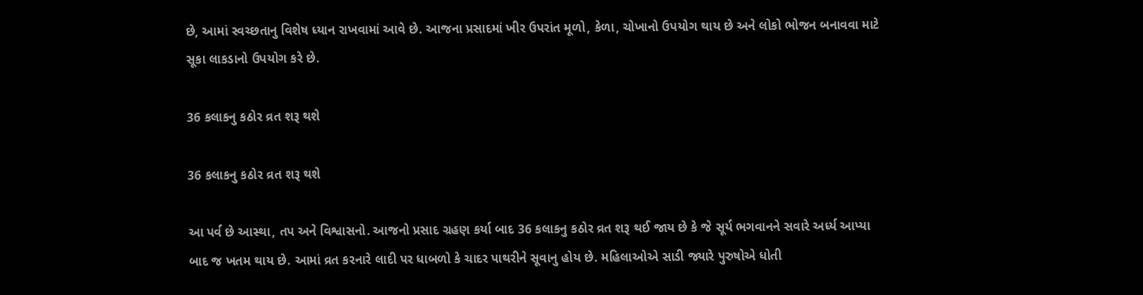છે, આમાં સ્વચ્છતાનુ વિશેષ ધ્યાન રાખવામાં આવે છે. આજના પ્રસાદમાં ખીર ઉપરાંત મૂળો, કેળા, ચોખાનો ઉપયોગ થાય છે અને લોકો ભોજન બનાવવા માટે સૂકા લાકડાનો ઉપયોગ કરે છે.

36 કલાકનુ કઠોર વ્રત શરૂ થશે

36 કલાકનુ કઠોર વ્રત શરૂ થશે

આ પર્વ છે આસ્થા, તપ અને વિશ્વાસનો. આજનો પ્રસાદ ગ્રહણ કર્યા બાદ 36 કલાકનુ કઠોર વ્રત શરૂ થઈ જાય છે કે જે સૂર્ય ભગવાનને સવારે અર્ધ્ય આપ્યા બાદ જ ખતમ થાય છે. આમાં વ્રત કરનારે લાદી પર ધાબળો કે ચાદર પાથરીને સૂવાનુ હોય છે. મહિલાઓએ સાડી જ્યારે પુરુષોએ ધોતી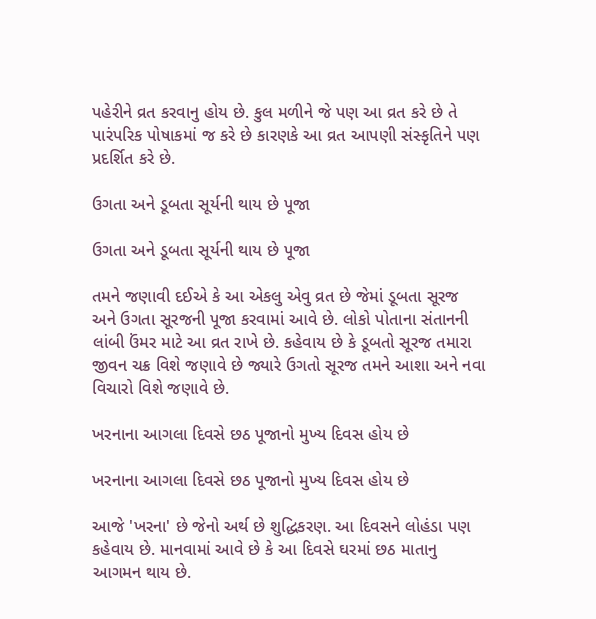પહેરીને વ્રત કરવાનુ હોય છે. કુલ મળીને જે પણ આ વ્રત કરે છે તે પારંપરિક પોષાકમાં જ કરે છે કારણકે આ વ્રત આપણી સંસ્કૃતિને પણ પ્રદર્શિત કરે છે.

ઉગતા અને ડૂબતા સૂર્યની થાય છે પૂજા

ઉગતા અને ડૂબતા સૂર્યની થાય છે પૂજા

તમને જણાવી દઈએ કે આ એકલુ એવુ વ્રત છે જેમાં ડૂબતા સૂરજ અને ઉગતા સૂરજની પૂજા કરવામાં આવે છે. લોકો પોતાના સંતાનની લાંબી ઉંમર માટે આ વ્રત રાખે છે. કહેવાય છે કે ડૂબતો સૂરજ તમારા જીવન ચક્ર વિશે જણાવે છે જ્યારે ઉગતો સૂરજ તમને આશા અને નવા વિચારો વિશે જણાવે છે.

ખરનાના આગલા દિવસે છઠ પૂજાનો મુખ્ય દિવસ હોય છે

ખરનાના આગલા દિવસે છઠ પૂજાનો મુખ્ય દિવસ હોય છે

આજે 'ખરના' છે જેનો અર્થ છે શુદ્ધિકરણ. આ દિવસને લોહંડા પણ કહેવાય છે. માનવામાં આવે છે કે આ દિવસે ઘરમાં છઠ માતાનુ આગમન થાય છે.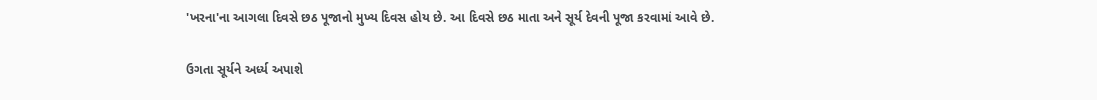'ખરના'ના આગલા દિવસે છઠ પૂજાનો મુખ્ય દિવસ હોય છે. આ દિવસે છઠ માતા અને સૂર્ય દેવની પૂજા કરવામાં આવે છે.

ઉગતા સૂર્યને અર્ધ્ય અપાશે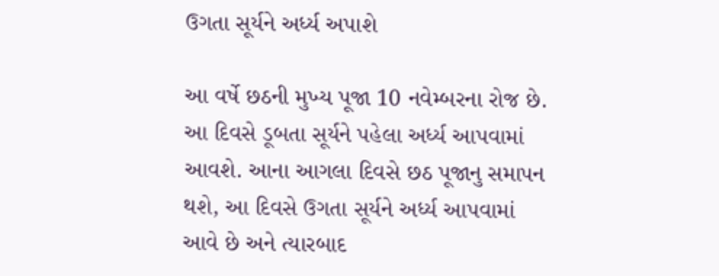ઉગતા સૂર્યને અર્ધ્ય અપાશે

આ વર્ષે છઠની મુખ્ય પૂજા 10 નવેમ્બરના રોજ છે. આ દિવસે ડૂબતા સૂર્યને પહેલા અર્ધ્ય આપવામાં આવશે. આના આગલા દિવસે છઠ પૂજાનુ સમાપન થશે, આ દિવસે ઉગતા સૂર્યને અર્ધ્ય આપવામાં આવે છે અને ત્યારબાદ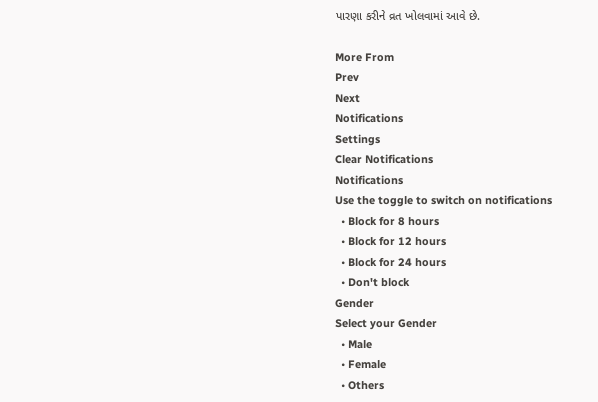પારણા કરીને વ્રત ખોલવામાં આવે છે.

More From
Prev
Next
Notifications
Settings
Clear Notifications
Notifications
Use the toggle to switch on notifications
  • Block for 8 hours
  • Block for 12 hours
  • Block for 24 hours
  • Don't block
Gender
Select your Gender
  • Male
  • Female
  • Others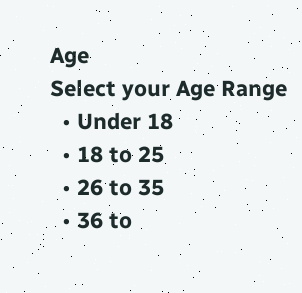Age
Select your Age Range
  • Under 18
  • 18 to 25
  • 26 to 35
  • 36 to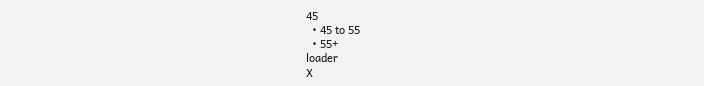45
  • 45 to 55
  • 55+
loader
X